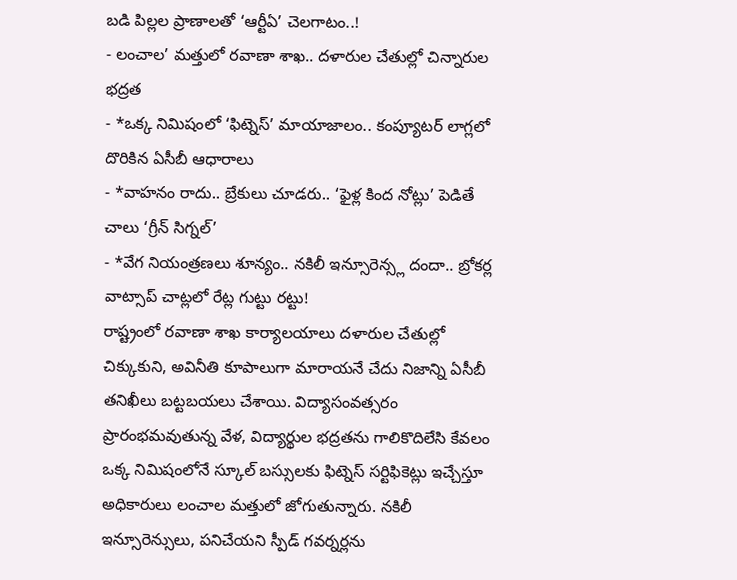బడి పిల్లల ప్రాణాలతో ‘ఆర్టీఏ’ చెలగాటం..!
- లంచాల’ మత్తులో రవాణా శాఖ.. దళారుల చేతుల్లో చిన్నారుల భద్రత
- *ఒక్క నిమిషంలో ‘ఫిట్నెస్’ మాయాజాలం.. కంప్యూటర్ లాగ్లలో దొరికిన ఏసీబీ ఆధారాలు
- *వాహనం రాదు.. బ్రేకులు చూడరు.. ‘ఫైళ్ల కింద నోట్లు’ పెడితే చాలు ‘గ్రీన్ సిగ్నల్’
- *వేగ నియంత్రణలు శూన్యం.. నకిలీ ఇన్సూరెన్స్ల దందా.. బ్రోకర్ల వాట్సాప్ చాట్లలో రేట్ల గుట్టు రట్టు!
రాష్ట్రంలో రవాణా శాఖ కార్యాలయాలు దళారుల చేతుల్లో చిక్కుకుని, అవినీతి కూపాలుగా మారాయనే చేదు నిజాన్ని ఏసీబీ తనిఖీలు బట్టబయలు చేశాయి. విద్యాసంవత్సరం ప్రారంభమవుతున్న వేళ, విద్యార్థుల భద్రతను గాలికొదిలేసి కేవలం ఒక్క నిమిషంలోనే స్కూల్ బస్సులకు ఫిట్నెస్ సర్టిఫికెట్లు ఇచ్చేస్తూ అధికారులు లంచాల మత్తులో జోగుతున్నారు. నకిలీ ఇన్సూరెన్సులు, పనిచేయని స్పీడ్ గవర్నర్లను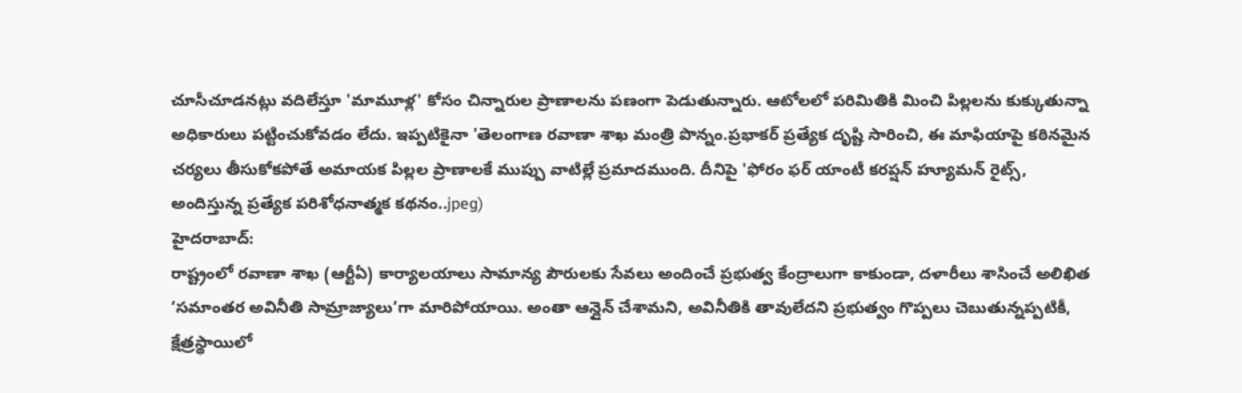చూసీచూడనట్లు వదిలేస్తూ 'మామూళ్ల' కోసం చిన్నారుల ప్రాణాలను పణంగా పెడుతున్నారు. ఆటోలలో పరిమితికి మించి పిల్లలను కుక్కుతున్నా అధికారులు పట్టించుకోవడం లేదు. ఇప్పటికైనా 'తెలంగాణ రవాణా శాఖ మంత్రి పొన్నం.ప్రభాకర్ ప్రత్యేక దృష్టి సారించి, ఈ మాఫియాపై కఠినమైన చర్యలు తీసుకోకపోతే అమాయక పిల్లల ప్రాణాలకే ముప్పు వాటిల్లే ప్రమాదముంది. దీనిపై 'ఫోరం ఫర్ యాంటీ కరప్షన్ హ్యూమన్ రైట్స్, అందిస్తున్న ప్రత్యేక పరిశోధనాత్మక కథనం..jpeg)
హైదరాబాద్:
రాష్ట్రంలో రవాణా శాఖ (ఆర్టీఏ) కార్యాలయాలు సామాన్య పౌరులకు సేవలు అందించే ప్రభుత్వ కేంద్రాలుగా కాకుండా, దళారీలు శాసించే అలిఖిత ‘సమాంతర అవినీతి సామ్రాజ్యాలు’గా మారిపోయాయి. అంతా ఆన్లైన్ చేశామని, అవినీతికి తావులేదని ప్రభుత్వం గొప్పలు చెబుతున్నప్పటికీ, క్షేత్రస్థాయిలో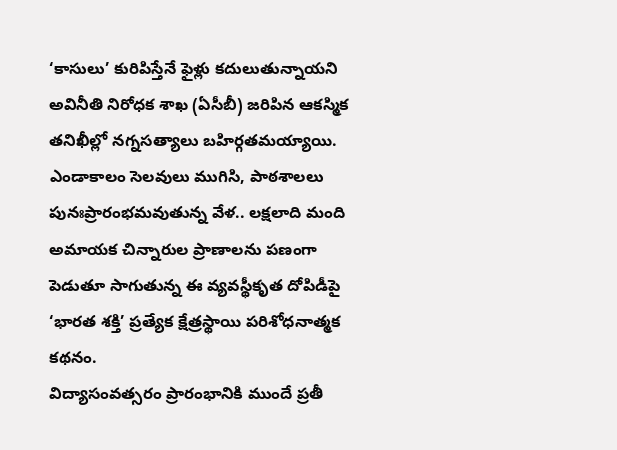‘కాసులు’ కురిపిస్తేనే ఫైళ్లు కదులుతున్నాయని అవినీతి నిరోధక శాఖ (ఏసీబీ) జరిపిన ఆకస్మిక తనిఖీల్లో నగ్నసత్యాలు బహిర్గతమయ్యాయి. ఎండాకాలం సెలవులు ముగిసి, పాఠశాలలు పునఃప్రారంభమవుతున్న వేళ.. లక్షలాది మంది అమాయక చిన్నారుల ప్రాణాలను పణంగా పెడుతూ సాగుతున్న ఈ వ్యవస్థీకృత దోపిడీపై ‘భారత శక్తి’ ప్రత్యేక క్షేత్రస్థాయి పరిశోధనాత్మక కథనం.
విద్యాసంవత్సరం ప్రారంభానికి ముందే ప్రతీ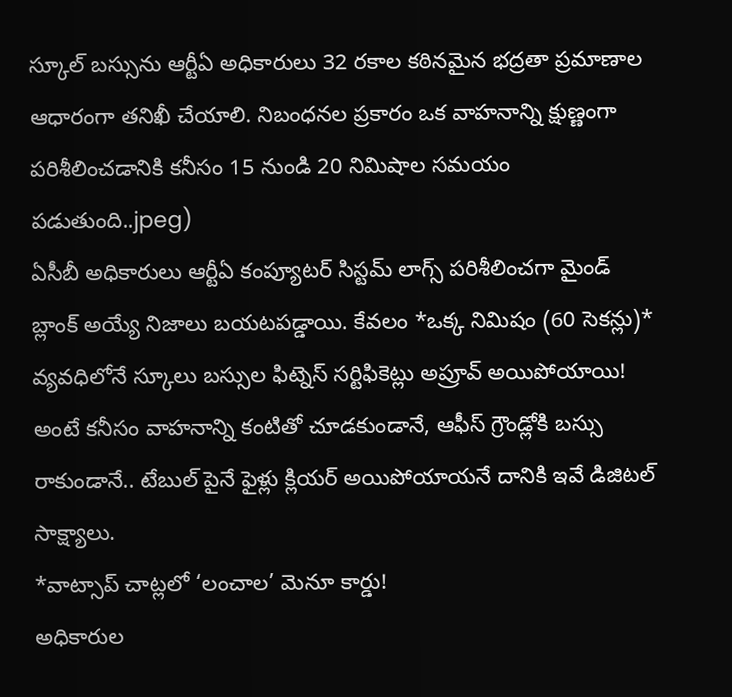స్కూల్ బస్సును ఆర్టీఏ అధికారులు 32 రకాల కఠినమైన భద్రతా ప్రమాణాల ఆధారంగా తనిఖీ చేయాలి. నిబంధనల ప్రకారం ఒక వాహనాన్ని క్షుణ్ణంగా పరిశీలించడానికి కనీసం 15 నుండి 20 నిమిషాల సమయం పడుతుంది..jpeg)
ఏసీబీ అధికారులు ఆర్టీఏ కంప్యూటర్ సిస్టమ్ లాగ్స్ పరిశీలించగా మైండ్ బ్లాంక్ అయ్యే నిజాలు బయటపడ్డాయి. కేవలం *ఒక్క నిమిషం (60 సెకన్లు)* వ్యవధిలోనే స్కూలు బస్సుల ఫిట్నెస్ సర్టిఫికెట్లు అప్రూవ్ అయిపోయాయి! అంటే కనీసం వాహనాన్ని కంటితో చూడకుండానే, ఆఫీస్ గ్రౌండ్లోకి బస్సు రాకుండానే.. టేబుల్ పైనే ఫైళ్లు క్లియర్ అయిపోయాయనే దానికి ఇవే డిజిటల్ సాక్ష్యాలు.
*వాట్సాప్ చాట్లలో ‘లంచాల’ మెనూ కార్డు!
అధికారుల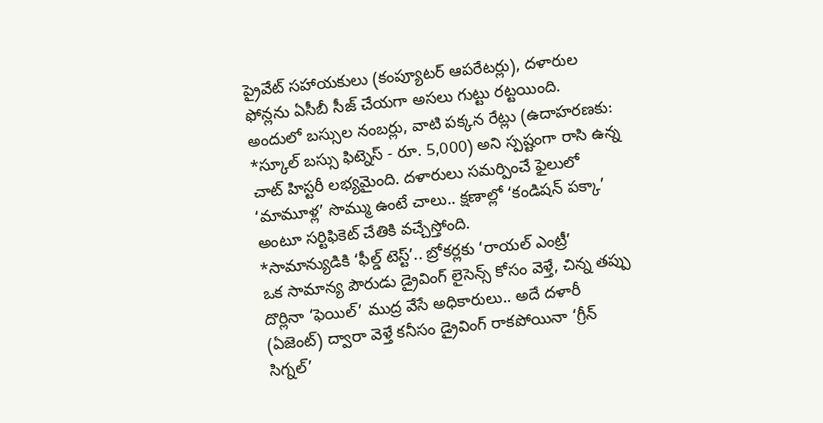ప్రైవేట్ సహాయకులు (కంప్యూటర్ ఆపరేటర్లు), దళారుల ఫోన్లను ఏసీబీ సీజ్ చేయగా అసలు గుట్టు రట్టయింది. అందులో బస్సుల నంబర్లు, వాటి పక్కన రేట్లు (ఉదాహరణకు: *స్కూల్ బస్సు ఫిట్నెస్ - రూ. 5,000) అని స్పష్టంగా రాసి ఉన్న చాట్ హిస్టరీ లభ్యమైంది. దళారులు సమర్పించే ఫైలులో ‘మామూళ్ల’ సొమ్ము ఉంటే చాలు.. క్షణాల్లో ‘కండిషన్ పక్కా’ అంటూ సర్టిఫికెట్ చేతికి వచ్చేస్తోంది.
*సామాన్యుడికి ‘ఫీల్డ్ టెస్ట్’.. బ్రోకర్లకు ‘రాయల్ ఎంట్రీ’
ఒక సామాన్య పౌరుడు డ్రైవింగ్ లైసెన్స్ కోసం వెళ్తే, చిన్న తప్పు దొర్లినా ‘ఫెయిల్’ ముద్ర వేసే అధికారులు.. అదే దళారీ (ఏజెంట్) ద్వారా వెళ్తే కనీసం డ్రైవింగ్ రాకపోయినా ‘గ్రీన్ సిగ్నల్’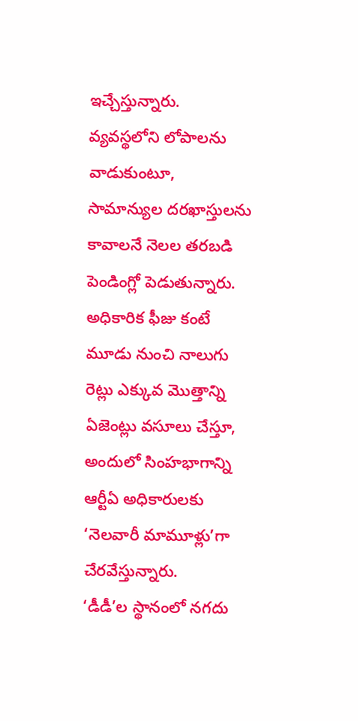ఇచ్చేస్తున్నారు. వ్యవస్థలోని లోపాలను వాడుకుంటూ, సామాన్యుల దరఖాస్తులను కావాలనే నెలల తరబడి పెండింగ్లో పెడుతున్నారు. అధికారిక ఫీజు కంటే మూడు నుంచి నాలుగు రెట్లు ఎక్కువ మొత్తాన్ని ఏజెంట్లు వసూలు చేస్తూ, అందులో సింహభాగాన్ని ఆర్టీఏ అధికారులకు ‘నెలవారీ మామూళ్లు’గా చేరవేస్తున్నారు.
‘డీడీ’ల స్థానంలో నగదు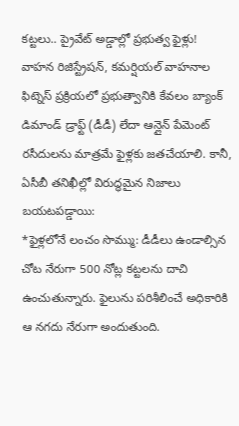కట్టలు.. ప్రైవేట్ అడ్డాల్లో ప్రభుత్వ ఫైళ్లు!
వాహన రిజిస్ట్రేషన్, కమర్షియల్ వాహనాల ఫిట్నెస్ ప్రక్రియలో ప్రభుత్వానికి కేవలం బ్యాంక్ డిమాండ్ డ్రాఫ్ట్ (డీడీ) లేదా ఆన్లైన్ పేమెంట్ రసీదులను మాత్రమే ఫైళ్లకు జతచేయాలి. కానీ, ఏసీబీ తనిఖీల్లో విరుద్ధమైన నిజాలు బయటపడ్డాయి:
*ఫైళ్లలోనే లంచం సొమ్ము: డీడీలు ఉండాల్సిన చోట నేరుగా 500 నోట్ల కట్టలను దాచి ఉంచుతున్నారు. ఫైలును పరిశీలించే అధికారికి ఆ నగదు నేరుగా అందుతుంది.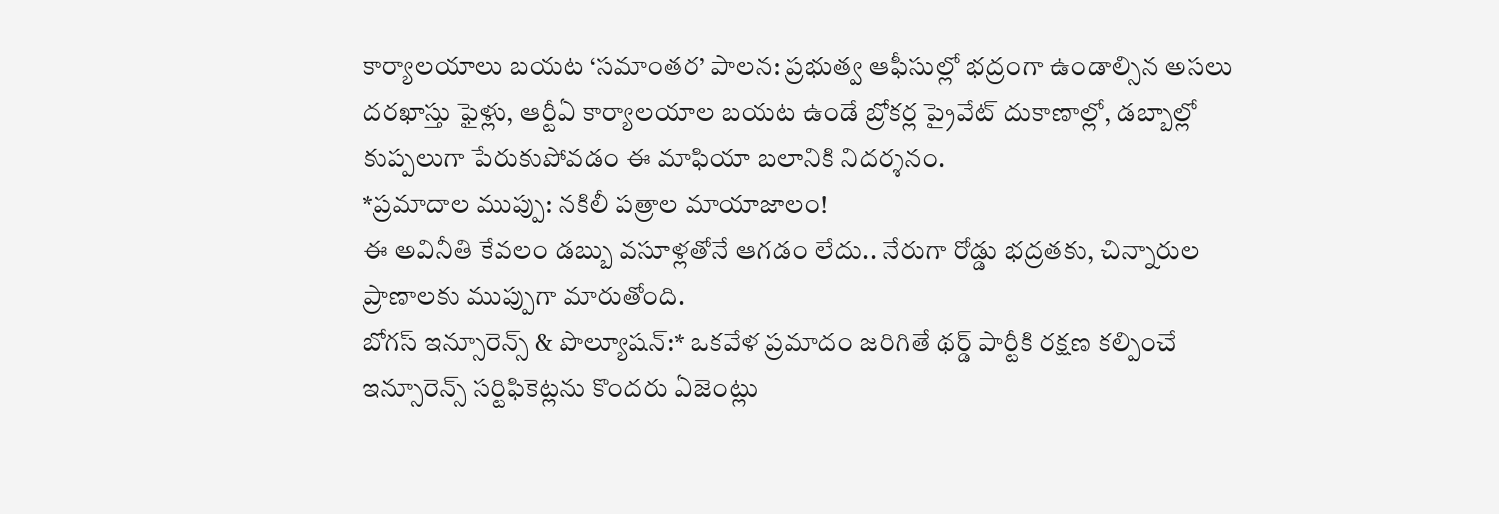కార్యాలయాలు బయట ‘సమాంతర’ పాలన: ప్రభుత్వ ఆఫీసుల్లో భద్రంగా ఉండాల్సిన అసలు దరఖాస్తు ఫైళ్లు, ఆర్టీఏ కార్యాలయాల బయట ఉండే బ్రోకర్ల ప్రైవేట్ దుకాణాల్లో, డబ్బాల్లో కుప్పలుగా పేరుకుపోవడం ఈ మాఫియా బలానికి నిదర్శనం.
*ప్రమాదాల ముప్పు: నకిలీ పత్రాల మాయాజాలం!
ఈ అవినీతి కేవలం డబ్బు వసూళ్లతోనే ఆగడం లేదు.. నేరుగా రోడ్డు భద్రతకు, చిన్నారుల ప్రాణాలకు ముప్పుగా మారుతోంది.
బోగస్ ఇన్సూరెన్స్ & పొల్యూషన్:* ఒకవేళ ప్రమాదం జరిగితే థర్డ్ పార్టీకి రక్షణ కల్పించే ఇన్సూరెన్స్ సర్టిఫికెట్లను కొందరు ఏజెంట్లు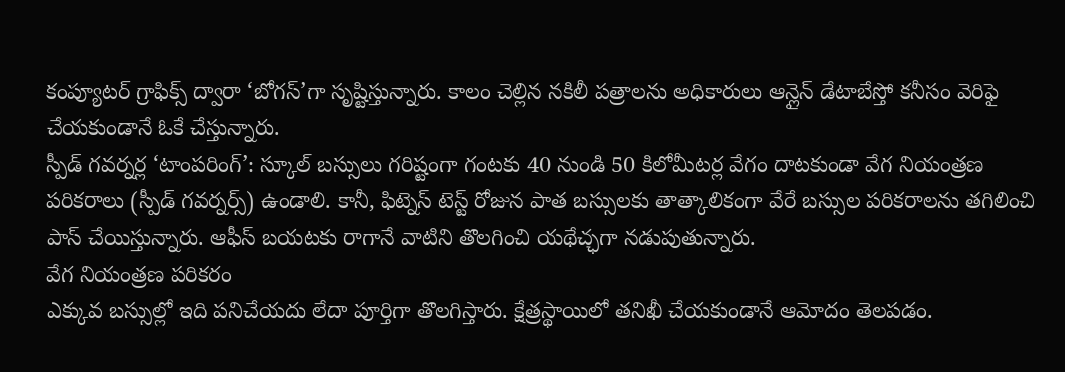కంప్యూటర్ గ్రాఫిక్స్ ద్వారా ‘బోగస్’గా సృష్టిస్తున్నారు. కాలం చెల్లిన నకిలీ పత్రాలను అధికారులు ఆన్లైన్ డేటాబేస్తో కనీసం వెరిఫై చేయకుండానే ఓకే చేస్తున్నారు.
స్పీడ్ గవర్నర్ల ‘టాంపరింగ్’: స్కూల్ బస్సులు గరిష్టంగా గంటకు 40 నుండి 50 కిలోమీటర్ల వేగం దాటకుండా వేగ నియంత్రణ పరికరాలు (స్పీడ్ గవర్నర్స్) ఉండాలి. కానీ, ఫిట్నెస్ టెస్ట్ రోజున పాత బస్సులకు తాత్కాలికంగా వేరే బస్సుల పరికరాలను తగిలించి పాస్ చేయిస్తున్నారు. ఆఫీస్ బయటకు రాగానే వాటిని తొలగించి యథేచ్ఛగా నడుపుతున్నారు.
వేగ నియంత్రణ పరికరం
ఎక్కువ బస్సుల్లో ఇది పనిచేయదు లేదా పూర్తిగా తొలగిస్తారు. క్షేత్రస్థాయిలో తనిఖీ చేయకుండానే ఆమోదం తెలపడం.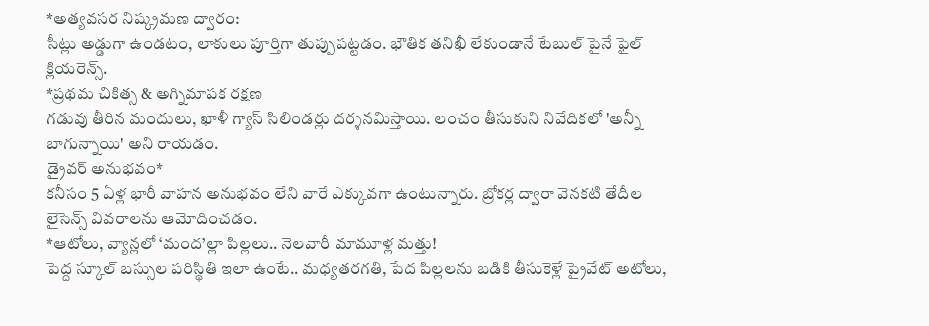*అత్యవసర నిష్క్రమణ ద్వారం:
సీట్లు అడ్డుగా ఉండటం, లాకులు పూర్తిగా తుప్పుపట్టడం. భౌతిక తనిఖీ లేకుండానే టేబుల్ పైనే ఫైల్ క్లియరెన్స్.
*ప్రథమ చికిత్స & అగ్నిమాపక రక్షణ
గడువు తీరిన మందులు, ఖాళీ గ్యాస్ సిలిండర్లు దర్శనమిస్తాయి. లంచం తీసుకుని నివేదికలో 'అన్నీ బాగున్నాయి' అని రాయడం.
డ్రైవర్ అనుభవం*
కనీసం 5 ఏళ్ల భారీ వాహన అనుభవం లేని వారే ఎక్కువగా ఉంటున్నారు. బ్రోకర్ల ద్వారా వెనకటి తేదీల లైసెన్స్ వివరాలను ఆమోదించడం.
*ఆటోలు, వ్యాన్లలో ‘మంద’ల్లా పిల్లలు.. నెలవారీ మామూళ్ల మత్తు!
పెద్ద స్కూల్ బస్సుల పరిస్థితి ఇలా ఉంటే.. మధ్యతరగతి, పేద పిల్లలను బడికి తీసుకెళ్లే ప్రైవేట్ అటోలు,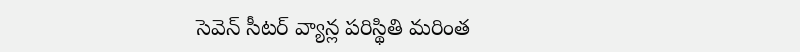సెవెన్ సీటర్ వ్యాన్ల పరిస్థితి మరింత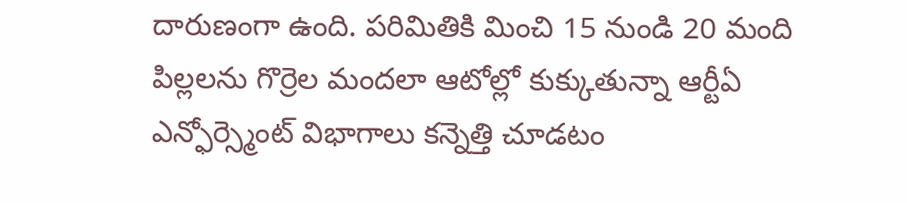దారుణంగా ఉంది. పరిమితికి మించి 15 నుండి 20 మంది పిల్లలను గొర్రెల మందలా ఆటోల్లో కుక్కుతున్నా ఆర్టీఏ ఎన్ఫోర్స్మెంట్ విభాగాలు కన్నెత్తి చూడటం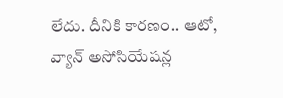లేదు. దీనికి కారణం.. ఆటో, వ్యాన్ అసోసియేషన్ల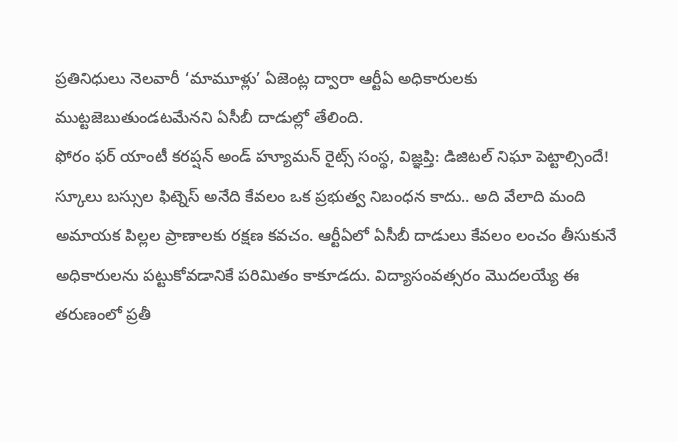ప్రతినిధులు నెలవారీ ‘మామూళ్లు’ ఏజెంట్ల ద్వారా ఆర్టీఏ అధికారులకు ముట్టజెబుతుండటమేనని ఏసీబీ దాడుల్లో తేలింది.
ఫోరం ఫర్ యాంటీ కరప్షన్ అండ్ హ్యూమన్ రైట్స్ సంస్థ, విజ్ఞప్తి: డిజిటల్ నిఘా పెట్టాల్సిందే!
స్కూలు బస్సుల ఫిట్నెస్ అనేది కేవలం ఒక ప్రభుత్వ నిబంధన కాదు.. అది వేలాది మంది అమాయక పిల్లల ప్రాణాలకు రక్షణ కవచం. ఆర్టీఏలో ఏసీబీ దాడులు కేవలం లంచం తీసుకునే అధికారులను పట్టుకోవడానికే పరిమితం కాకూడదు. విద్యాసంవత్సరం మొదలయ్యే ఈ తరుణంలో ప్రతీ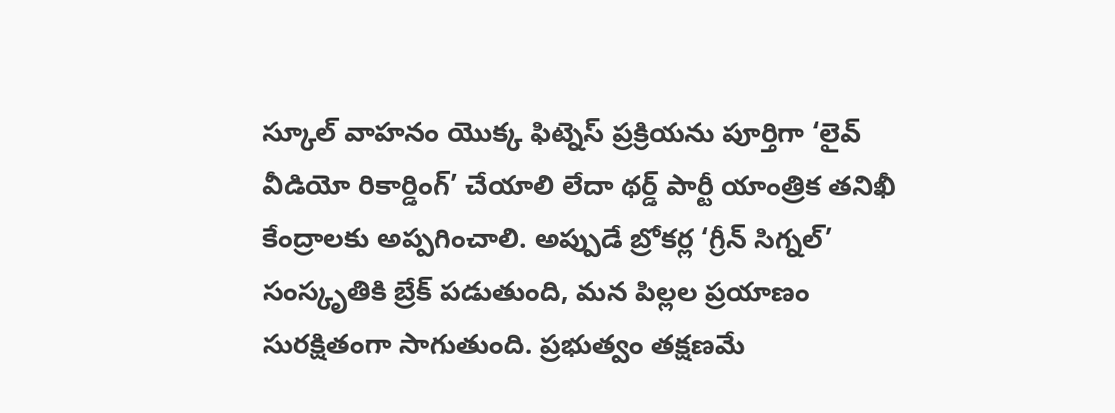స్కూల్ వాహనం యొక్క ఫిట్నెస్ ప్రక్రియను పూర్తిగా ‘లైవ్ వీడియో రికార్డింగ్’ చేయాలి లేదా థర్డ్ పార్టీ యాంత్రిక తనిఖీ కేంద్రాలకు అప్పగించాలి. అప్పుడే బ్రోకర్ల ‘గ్రీన్ సిగ్నల్’ సంస్కృతికి బ్రేక్ పడుతుంది, మన పిల్లల ప్రయాణం సురక్షితంగా సాగుతుంది. ప్రభుత్వం తక్షణమే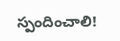స్పందించాలి!